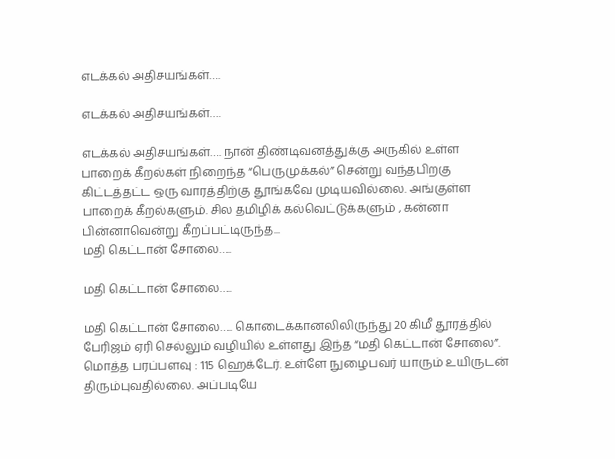எடக்கல் அதிசயங்கள்….

எடக்கல் அதிசயங்கள்….

எடக்கல் அதிசயங்கள்…. நான் திண்டிவனத்துக்கு அருகில் உள்ள பாறைக் கீறல்கள் நிறைந்த “பெருமுக்கல்” சென்று வந்தபிறகு கிட்டத்தட்ட ஒரு வாரத்திற்கு தூங்கவே முடியவில்லை. அங்குள்ள பாறைக் கீறல்களும். சில தமிழிக் கல்வெட்டுக்களும் , கன்னா பின்னாவென்று கீறப்பட்டிருந்த...
மதி கெட்டான் சோலை…..

மதி கெட்டான் சோலை…..

மதி கெட்டான் சோலை….. கொடைக்கானலிலிருந்து 20 கிமீ தூரத்தில் பேரிஜம் ஏரி செல்லும் வழியில் உள்ளது இந்த “மதி கெட்டான் சோலை”. மொத்த பரப்பளவு : 115 ஹெக்டேர். உள்ளே நுழைபவர் யாரும் உயிருடன் திரும்புவதில்லை. அப்படியே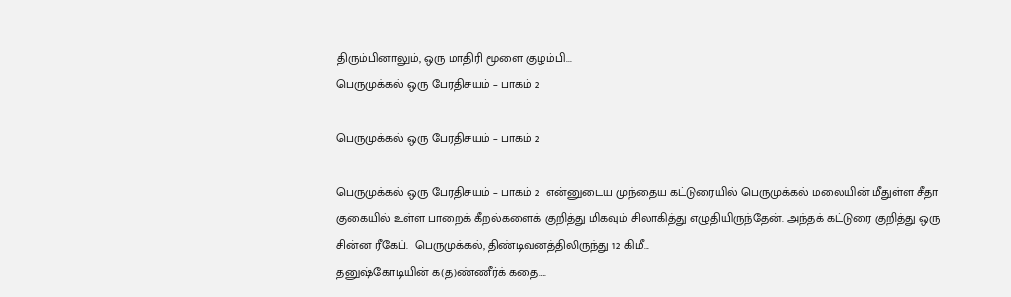திரும்பினாலும், ஒரு மாதிரி மூளை குழம்பி...
பெருமுக்கல் ஒரு பேரதிசயம் – பாகம் 2

பெருமுக்கல் ஒரு பேரதிசயம் – பாகம் 2

பெருமுக்கல் ஒரு பேரதிசயம் – பாகம் 2  என்னுடைய முந்தைய கட்டுரையில் பெருமுக்கல் மலையின் மீதுள்ள சீதா குகையில் உள்ள பாறைக் கீறல்களைக் குறித்து மிகவும் சிலாகித்து எழுதியிருந்தேன். அந்தக் கட்டுரை குறித்து ஒரு சின்ன ரீகேப்.  பெருமுக்கல், திண்டிவனத்திலிருந்து 12 கிமீ...
தனுஷ்கோடியின் க(த)ண்ணீர்க் கதை….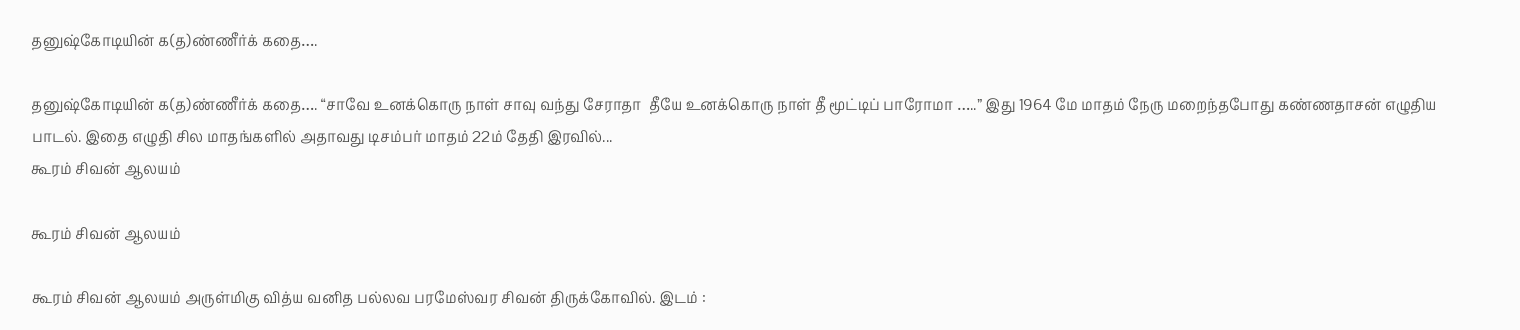தனுஷ்கோடியின் க(த)ண்ணீர்க் கதை….

தனுஷ்கோடியின் க(த)ண்ணீர்க் கதை…. “சாவே உனக்கொரு நாள் சாவு வந்து சேராதா  தீயே உனக்கொரு நாள் தீ மூட்டிப் பாரோமா …..” இது 1964 மே மாதம் நேரு மறைந்தபோது கண்ணதாசன் எழுதிய பாடல். இதை எழுதி சில மாதங்களில் அதாவது டிசம்பர் மாதம் 22ம் தேதி இரவில்...
கூரம் சிவன் ஆலயம்

கூரம் சிவன் ஆலயம்

கூரம் சிவன் ஆலயம் அருள்மிகு வித்ய வனித பல்லவ பரமேஸ்வர சிவன் திருக்கோவில். இடம் :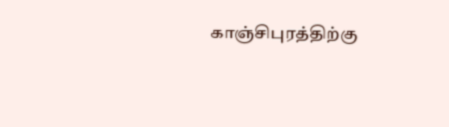காஞ்சிபுரத்திற்கு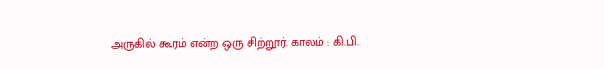அருகில் கூரம் என்ற ஒரு சிற்றூர். காலம் : கி.பி.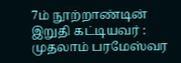7ம் நூற்றாண்டின் இறுதி கட்டியவர் : முதலாம் பரமேஸ்வர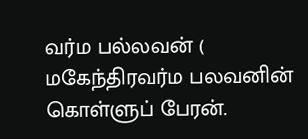வர்ம பல்லவன் ( மகேந்திரவர்ம பலவனின் கொள்ளுப் பேரன்.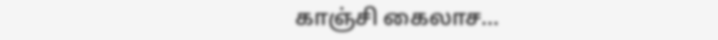காஞ்சி கைலாச...